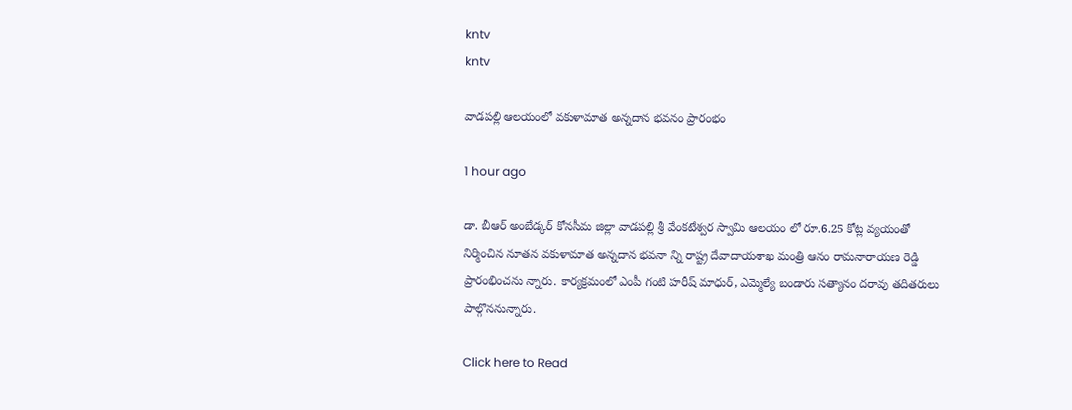kntv
kntv

వాడపల్లి ఆలయంలో వకుళామాత అన్నదాన భవనం ప్రారంభం

1 hour ago

డా. బీఆర్ అంబేడ్కర్ కోనసీమ జిల్లా వాడపల్లి శ్రీ వేంకటేశ్వర స్వామి ఆలయం లో రూ.6.25 కోట్ల వ్యయంతో నిర్మించిన నూతన వకుళామాత అన్నదాన భవనా న్ని రాష్ట్ర దేవాదాయశాఖ మంత్రి ఆనం రామనారాయణ రెడ్డి ప్రారంభించను న్నారు. కార్యక్రమంలో ఎంపీ గంటి హరీష్ మాధుర్, ఎమ్మెల్యే బండారు సత్యానం దరావు తదితరులు పాల్గొననున్నారు.

Click here to Read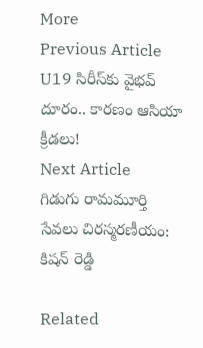More
Previous Article
U19 సిరీస్‌కు వైభవ్ దూరం.. కారణం ఆసియా క్రీడలు!
Next Article
గిడుగు రామమూర్తి సేవలు చిరస్మరణీయం: కిషన్ రెడ్డి

Related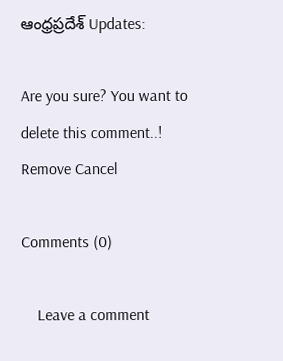ఆంధ్రప్రదేశ్ Updates:

Are you sure? You want to delete this comment..! Remove Cancel

Comments (0)

    Leave a comment